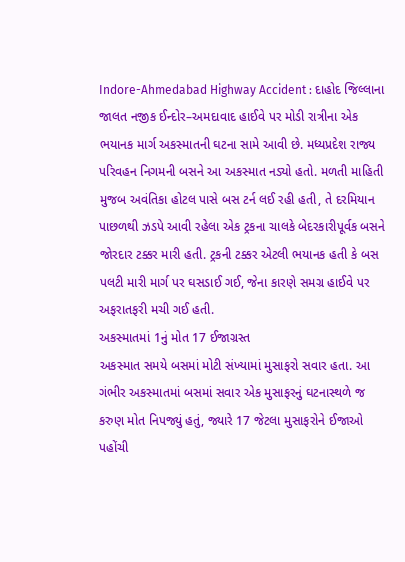Indore-Ahmedabad Highway Accident : દાહોદ જિલ્લાના જાલત નજીક ઈન્દોર–અમદાવાદ હાઈવે પર મોડી રાત્રીના એક ભયાનક માર્ગ અકસ્માતની ઘટના સામે આવી છે. મધ્યપ્રદેશ રાજ્ય પરિવહન નિગમની બસને આ અકસ્માત નડ્યો હતો. મળતી માહિતી મુજબ અવંતિકા હોટલ પાસે બસ ટર્ન લઈ રહી હતી, તે દરમિયાન પાછળથી ઝડપે આવી રહેલા એક ટ્રકના ચાલકે બેદરકારીપૂર્વક બસને જોરદાર ટક્કર મારી હતી. ટ્રકની ટક્કર એટલી ભયાનક હતી કે બસ પલટી મારી માર્ગ પર ઘસડાઈ ગઈ, જેના કારણે સમગ્ર હાઈવે પર અફરાતફરી મચી ગઈ હતી.
અકસ્માતમાં 1નું મોત 17 ઈજાગ્રસ્ત
અકસ્માત સમયે બસમાં મોટી સંખ્યામાં મુસાફરો સવાર હતા. આ ગંભીર અકસ્માતમાં બસમાં સવાર એક મુસાફરનું ઘટનાસ્થળે જ કરુણ મોત નિપજ્યું હતું, જ્યારે 17 જેટલા મુસાફરોને ઈજાઓ પહોંચી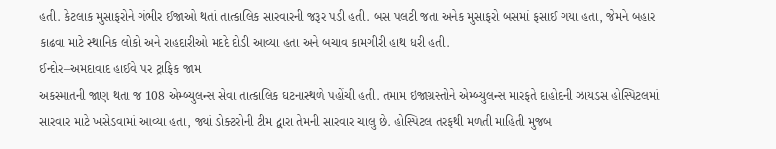હતી. કેટલાક મુસાફરોને ગંભીર ઈજાઓ થતાં તાત્કાલિક સારવારની જરૂર પડી હતી. બસ પલટી જતા અનેક મુસાફરો બસમાં ફસાઈ ગયા હતા, જેમને બહાર કાઢવા માટે સ્થાનિક લોકો અને રાહદારીઓ મદદે દોડી આવ્યા હતા અને બચાવ કામગીરી હાથ ધરી હતી.
ઈન્દોર–અમદાવાદ હાઈવે પર ટ્રાફિક જામ
અકસ્માતની જાણ થતા જ 108 એમ્બ્યુલન્સ સેવા તાત્કાલિક ઘટનાસ્થળે પહોંચી હતી. તમામ ઇજાગ્રસ્તોને એમ્બ્યુલન્સ મારફતે દાહોદની ઝાયડસ હોસ્પિટલમાં સારવાર માટે ખસેડવામાં આવ્યા હતા, જ્યાં ડોક્ટરોની ટીમ દ્વારા તેમની સારવાર ચાલુ છે. હોસ્પિટલ તરફથી મળતી માહિતી મુજબ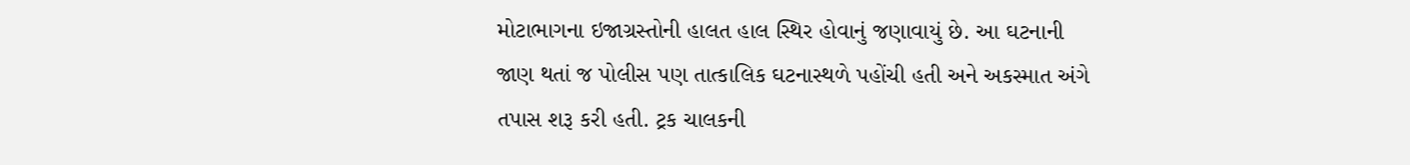મોટાભાગના ઇજાગ્રસ્તોની હાલત હાલ સ્થિર હોવાનું જણાવાયું છે. આ ઘટનાની જાણ થતાં જ પોલીસ પણ તાત્કાલિક ઘટનાસ્થળે પહોંચી હતી અને અકસ્માત અંગે તપાસ શરૂ કરી હતી. ટ્રક ચાલકની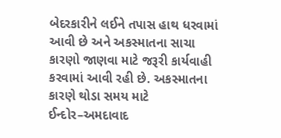બેદરકારીને લઈને તપાસ હાથ ધરવામાં આવી છે અને અકસ્માતના સાચા કારણો જાણવા માટે જરૂરી કાર્યવાહી કરવામાં આવી રહી છે. અકસ્માતના કારણે થોડા સમય માટે ઈન્દોર–અમદાવાદ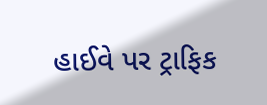હાઈવે પર ટ્રાફિક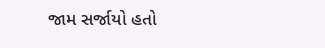જામ સર્જાયો હતો